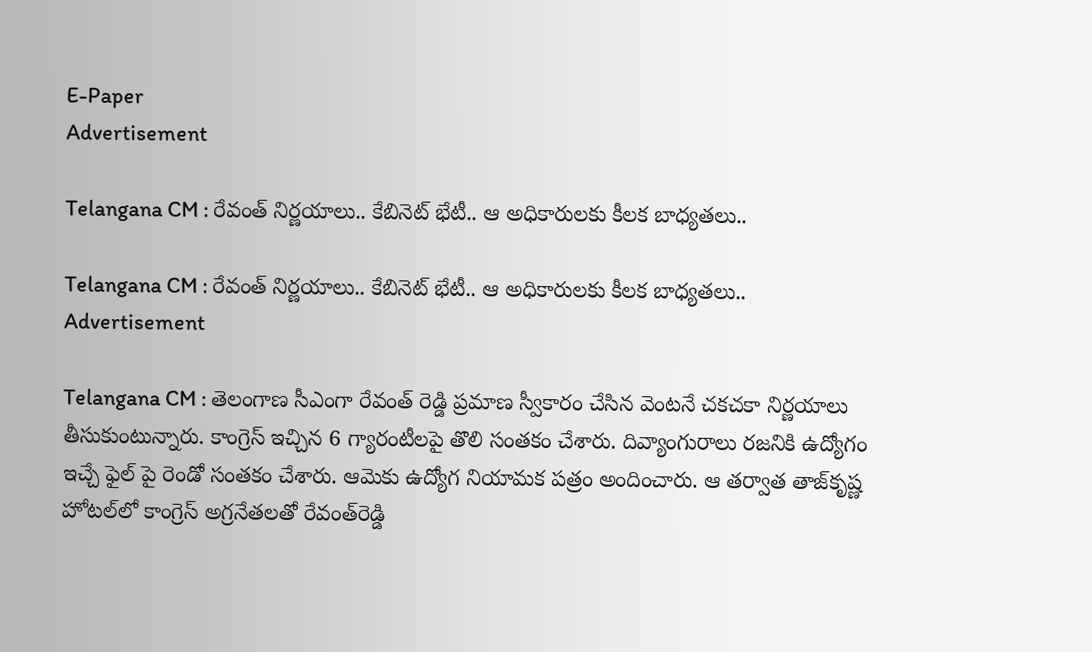E-Paper
Advertisement

Telangana CM : రేవంత్ నిర్ణయాలు.. కేబినెట్ భేటీ.. ఆ అధికారులకు కీలక బాధ్యతలు..

Telangana CM : రేవంత్ నిర్ణయాలు.. కేబినెట్ భేటీ.. ఆ అధికారులకు కీలక బాధ్యతలు..
Advertisement

Telangana CM : తెలంగాణ సీఎంగా రేవంత్ రెడ్డి ప్రమాణ స్వీకారం చేసిన వెంటనే చకచకా నిర్ణయాలు తీసుకుంటున్నారు. కాంగ్రెస్ ఇచ్చిన 6 గ్యారంటీలపై తొలి సంతకం చేశారు. దివ్యాంగురాలు రజనికి ఉద్యోగం ఇచ్చే ఫైల్ పై రెండో సంతకం చేశారు. ఆమెకు ఉద్యోగ నియామక పత్రం అందించారు. ఆ తర్వాత తాజ్‌కృష్ణ హోటల్‌లో కాంగ్రెస్‌ అగ్రనేతలతో రేవంత్‌రెడ్డి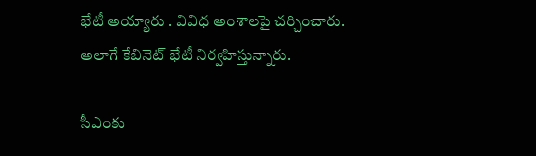భేటీ అయ్యారు . వివిధ అంశాలపై చర్చించారు. అలాగే కేబినెట్ భేటీ నిర్వహిస్తున్నారు.

సీఎంకు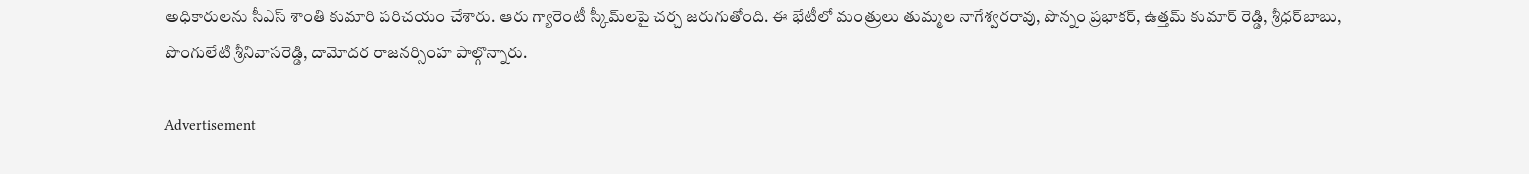అధికారులను సీఎస్ శాంతి కుమారి పరిచయం చేశారు. ఆరు గ్యారెంటీ స్కీమ్‌లపై చర్చ జరుగుతోంది. ఈ భేటీలో మంత్రులు తుమ్మల నాగేశ్వరరావు, పొన్నం ప్రభాకర్, ఉత్తమ్‌ కుమార్ రెడ్డి, శ్రీధర్‌బాబు, పొంగులేటి శ్రీనివాసరెడ్డి, దామోదర రాజనర్సింహ పాల్గొన్నారు.

Advertisement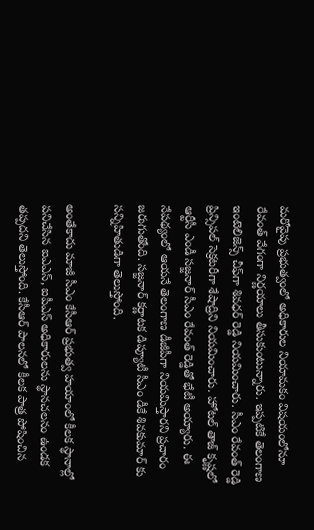మరోవైపు ప్రభుత్వంలో అధికారుల నియామకం విషయంలోనూ రేవంత్ వేగంగా నిర్ణయాలు తీసుకుంటున్నారు. ఇప్పటికే తెలంగాణ ఇంటెలిజెన్స్ చీఫ్‌గా శివధర్ రెడ్డి నియమించారు. సీఎం రేవంత్ రెడ్డి ప్రిన్సిపల్ సెక్రటరీగా శేషాద్రిని నియమించారు. హోటల్ తాజ్ కృష్ణలో ఆర్టీసీ ఎండీ సజ్జనార్ సీఎం రేవంత్ రెడ్డితో భేటీ అయ్యారు. ఈ నేపథ్యంలో ఆయనే తెలంగాణ డీజీపీగా నియమిస్తారని ప్రచారం జరుగుతోంది. సజ్జనార్ కర్ణాటక డిప్యూటీ సీఎం డీకే శివకుమార్ కు సన్నిహితుడిగా తెలుస్తోంది.

అంతేకాదు మాజీ సీఎం కేసీఆర్ ప్రభుత్వ హయాంలో కీలక స్థానాల్లో పనిచేసిన ఐఎఎస్, ఐపీఎస్ అధికారులను స్థానచలనం ఉండక తప్పదని తెలుస్తోంది. కేసీఆర్ పాలనలో కీలక పాత్ర పోషించిన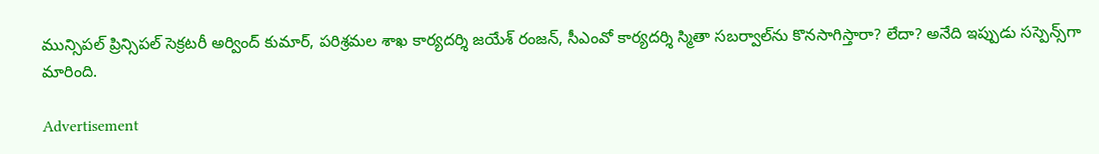మున్సిపల్ ప్రిన్సిపల్ సెక్రటరీ అర్వింద్ కుమార్, పరిశ్రమల శాఖ కార్యదర్శి జయేశ్ రంజన్, సీఎంవో కార్యదర్శి స్మితా సబర్వాల్‌ను కొనసాగిస్తారా? లేదా? అనేది ఇప్పుడు సస్పెన్స్‌గా మారింది.

Advertisement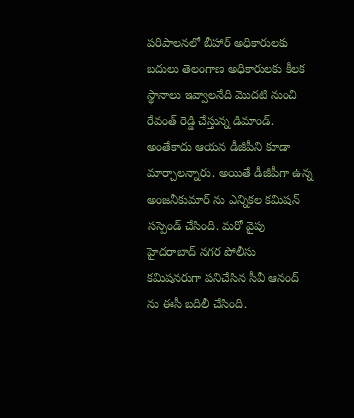పరిపాలనలో బీహార్ అధికారులకు బదులు తెలంగాణ అధికారులకు కీలక స్థానాలు ఇవ్వాలనేది మొదటి నుంచి రేవంత్ రెడ్డి చేస్తున్న డిమాండ్. అంతేకాదు ఆయన డీజీపీని కూడా మార్చాలన్నారు. అయితే డీజీపీగా ఉన్న అంజనీకుమార్ ను ఎన్నికల కమిషన్ సస్పెండ్ చేసింది. మరో వైపు హైదరాబాద్ నగర పోలీసు కమిషనరుగా పనిచేసిన సీవీ ఆనంద్ ను ఈసీ బదిలీ చేసింది.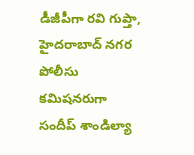డీజీపీగా రవి గుప్తా, హైదరాబాద్ నగర పోలీసు కమిషనరుగా సందీప్ శాండిల్యా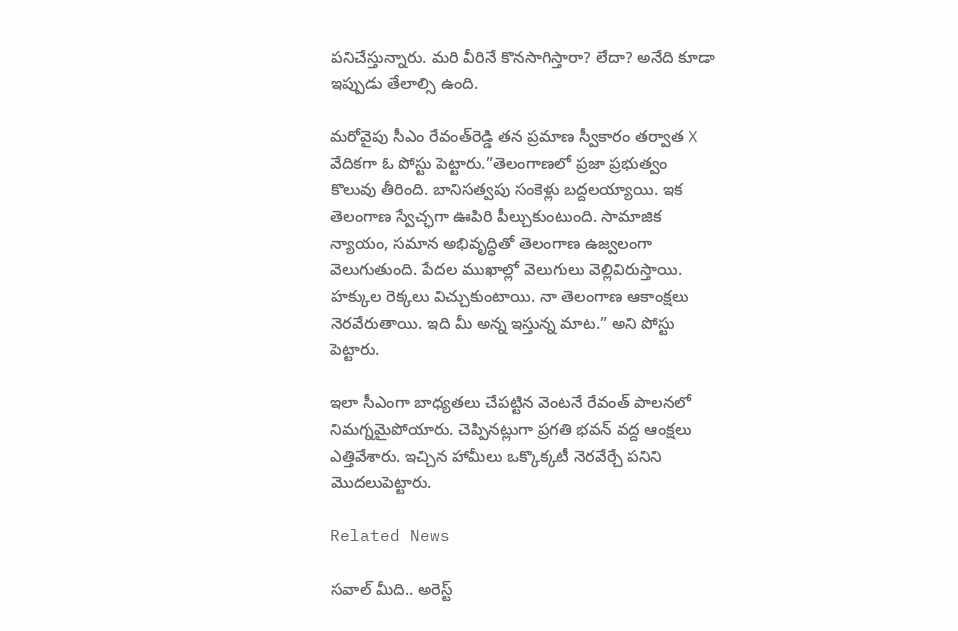పనిచేస్తున్నారు. మరి వీరినే కొనసాగిస్తారా? లేదా? అనేది కూడా ఇప్పుడు తేలాల్సి ఉంది.

మరోవైపు సీఎం రేవంత్‌రెడ్డి తన ప్రమాణ స్వీకారం తర్వాత X వేదికగా ఓ పోస్టు పెట్టారు.”తెలంగాణలో ప్రజా ప్రభుత్వం కొలువు తీరింది. బానిసత్వపు సంకెళ్లు బద్దలయ్యాయి. ఇక తెలంగాణ స్వేచ్ఛగా ఊపిరి పీల్చుకుంటుంది. సామాజిక న్యాయం, సమాన అభివృద్ధితో తెలంగాణ ఉజ్వలంగా వెలుగుతుంది. పేదల ముఖాల్లో వెలుగులు వెల్లివిరుస్తాయి. హక్కుల రెక్కలు విచ్చుకుంటాయి. నా తెలంగాణ ఆకాంక్షలు నెరవేరుతాయి. ఇది మీ అన్న ఇస్తున్న మాట.” అని పోస్టు పెట్టారు.

ఇలా సీఎంగా బాధ్యతలు చేపట్టిన వెంటనే రేవంత్ పాలనలో నిమగ్నమైపోయారు. చెప్పినట్లుగా ప్రగతి భవన్ వద్ద ఆంక్షలు ఎత్తివేశారు. ఇచ్చిన హామీలు ఒక్కొక్కటీ నెరవేర్చే పనిని మొదలుపెట్టారు.

Related News

సవాల్ మీది.. అరెస్ట్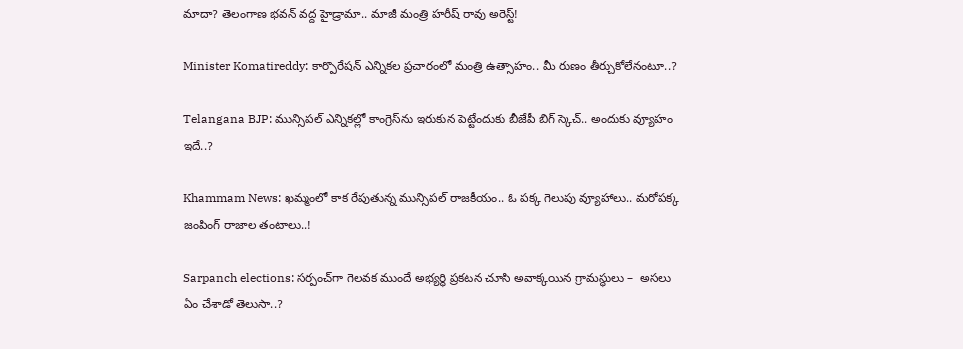మాదా? తెలంగాణ భవన్ వద్ద హైడ్రామా.. మాజీ మంత్రి హరీష్ రావు అరెస్ట్!

Minister Komatireddy: కార్పొరేషన్ ఎన్నికల ప్రచారంలో మంత్రి ఉత్సాహం.. మీ రుణం తీర్చుకోలేనంటూ..?

Telangana BJP: మున్సిపల్ ఎన్నికల్లో కాంగ్రెస్‌ను ఇరుకున పెట్టేందుకు బీజేపీ బిగ్ స్కెచ్.. అందుకు వ్యూహం ఇదే..?

Khammam News: ఖమ్మంలో కాక రేపుతున్న మున్సిపల్ రాజకీయం.. ఓ పక్క గెలుపు వ్యూహాలు.. మరోపక్క జంపింగ్ రాజాల తంటాలు..!

Sarpanch elections: సర్పంచ్‌గా గెలవక ముందే అభ్యర్థి ప్రకటన చూసి అవాక్కయిన గ్రామస్థులు –  అసలు ఏం చేశాడో తెలుసా..?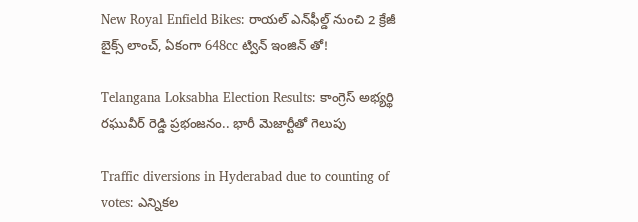New Royal Enfield Bikes: రాయల్ ఎన్‌ఫీల్డ్ నుంచి 2 క్రేజీ బైక్స్ లాంచ్, ఏకంగా 648cc ట్విన్ ఇంజిన్ తో!

Telangana Loksabha Election Results: కాంగ్రెస్ అభ్యర్థి రఘువీర్ రెడ్డి ప్రభంజనం.. భారీ మెజార్టీతో గెలుపు

Traffic diversions in Hyderabad due to counting of votes: ఎన్నికల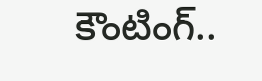కౌంటింగ్..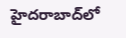హైదరాబాద్‌లో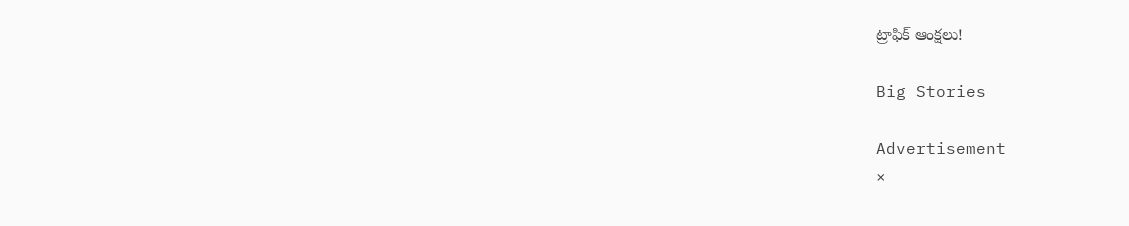ట్రాఫిక్ ఆంక్షలు!

Big Stories

Advertisement
×